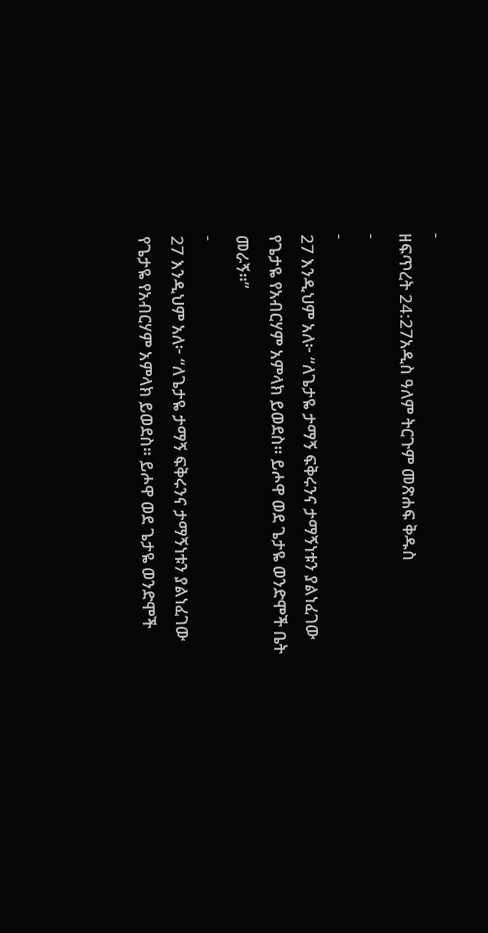-
ዘፍጥረት 24:27አዲስ ዓለም ትርጉም መጽሐፍ ቅዱስ
-
-
27 እንዲህም አለ፦ “ለጌታዬ ታማኝ ፍቅሩንና ታማኝነቱን ያልነፈገው የጌታዬ የአብርሃም አምላክ ይወደስ። ይሖዋ ወደ ጌታዬ ወንድሞች ቤት መራኝ።”
-
27 እንዲህም አለ፦ “ለጌታዬ ታማኝ ፍቅሩንና ታማኝነቱን ያልነፈገው የጌታዬ የአብርሃም አምላክ ይወደስ። ይሖዋ ወደ ጌታዬ ወንድሞች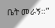ቤት መራኝ።”